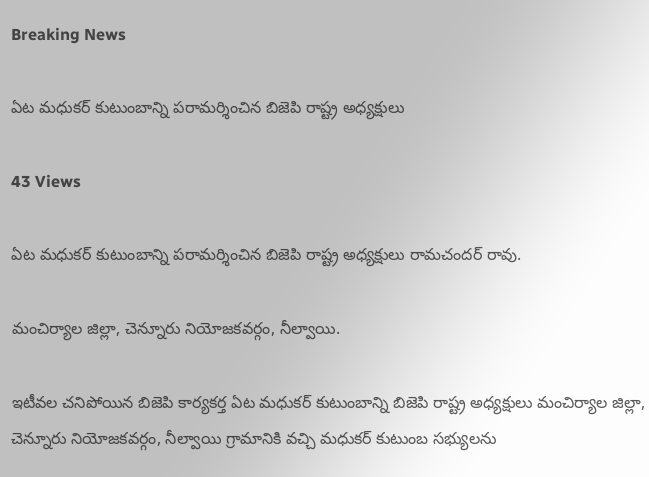Breaking News

ఏట మధుకర్ కుటుంబాన్ని పరామర్శించిన బిజెపి రాష్ట్ర అధ్యక్షులు

43 Views

ఏట మధుకర్ కుటుంబాన్ని పరామర్శించిన బిజెపి రాష్ట్ర అధ్యక్షులు రామచందర్ రావు.

మంచిర్యాల జిల్లా, చెన్నూరు నియోజకవర్గం, నీల్వాయి.

ఇటీవల చనిపోయిన బిజెపి కార్యకర్త ఏట మధుకర్ కుటుంబాన్ని బిజెపి రాష్ట్ర అధ్యక్షులు మంచిర్యాల జిల్లా, చెన్నూరు నియోజకవర్గం, నీల్వాయి గ్రామానికి వచ్చి మధుకర్ కుటుంబ సభ్యులను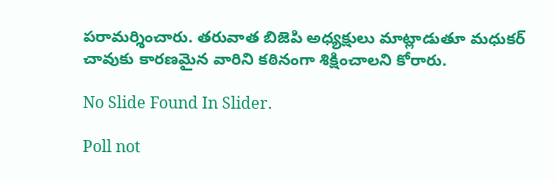పరామర్శించారు. తరువాత బిజెపి అధ్యక్షులు మాట్లాడుతూ మధుకర్ చావుకు కారణమైన వారిని కఠినంగా శిక్షించాలని కోరారు.

No Slide Found In Slider.

Poll not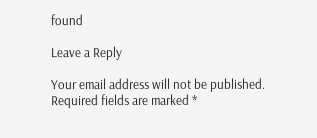found

Leave a Reply

Your email address will not be published. Required fields are marked *